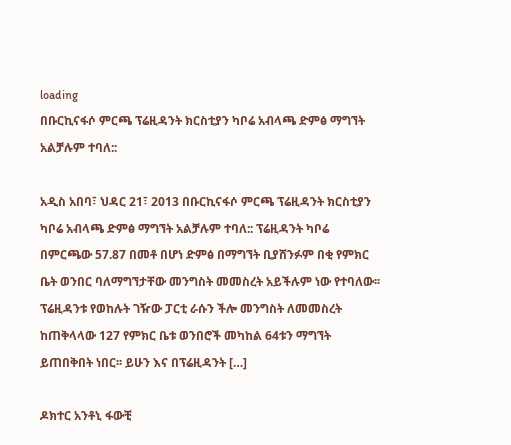loading
በቡርኪናፋሶ ምርጫ ፕሬዚዳንት ክርስቲያን ካቦሬ አብላጫ ድምፅ ማግኘት አልቻሉም ተባለ::

አዲስ አበባ፣ ህዳር 21፣ 2013 በቡርኪናፋሶ ምርጫ ፕሬዚዳንት ክርስቲያን ካቦሬ አብላጫ ድምፅ ማግኘት አልቻሉም ተባለ:: ፕሬዚዳንት ካቦሬ በምርጫው 57.87 በመቶ በሆነ ድምፅ በማግኘት ቢያሸንፉም በቂ የምክር ቤት ወንበር ባለማግኘታቸው መንግስት መመስረት አይችሉም ነው የተባለው፡፡ ፕሬዚዳንቱ የወከሉት ገዥው ፓርቲ ራሱን ችሎ መንግስት ለመመስረት ከጠቅላላው 127 የምክር ቤቱ ወንበሮች መካከል 64ቱን ማግኘት ይጠበቅበት ነበር፡፡ ይሁን እና በፕሬዚዳንት […]

ዶክተር አንቶኒ ፋውቺ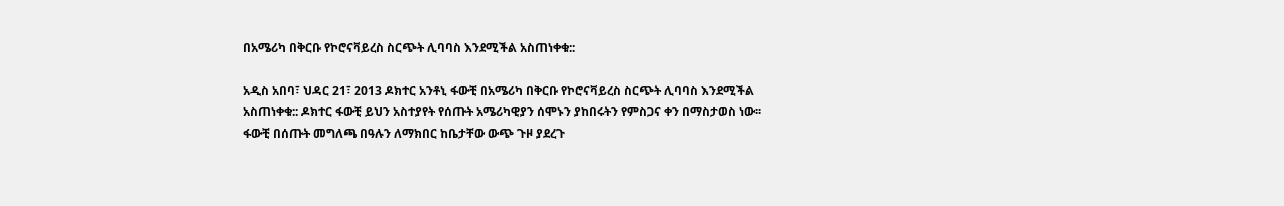በአሜሪካ በቅርቡ የኮሮናቫይረስ ስርጭት ሊባባስ እንደሚችል አስጠነቀቁ::

አዲስ አበባ፣ ህዳር 21፣ 2013 ዶክተር አንቶኒ ፋውቺ በአሜሪካ በቅርቡ የኮሮናቫይረስ ስርጭት ሊባባስ እንደሚችል አስጠነቀቁ:: ዶክተር ፋውቺ ይህን አስተያየት የሰጡት አሜሪካዊያን ሰሞኑን ያከበሩትን የምስጋና ቀን በማስታወስ ነው፡፡ ፋውቺ በሰጡት መግለጫ በዓሉን ለማክበር ከቤታቸው ውጭ ጉዞ ያደረጉ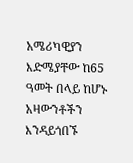አሜሪካዊያን እድሜያቸው ከ65 ዓመት በላይ ከሆኑ አዛውንቶችን እንዳይጎበኙ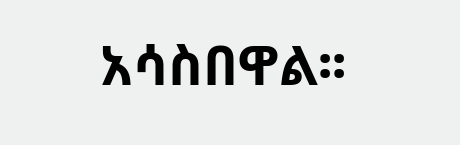አሳስበዋል፡፡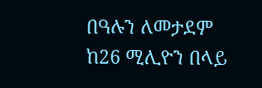በዓሉን ለመታደም ከ26 ሚሊዮን በላይ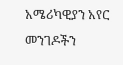አሜሪካዊያን አየር መንገዶችን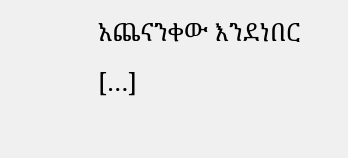አጨናንቀው እንደነበር […]